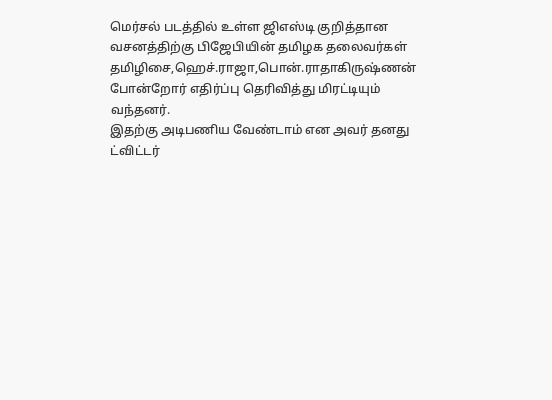மெர்சல் படத்தில் உள்ள ஜிஎஸ்டி குறித்தான வசனத்திற்கு பிஜேபியின் தமிழக தலைவர்கள் தமிழிசை,ஹெச்.ராஜா,பொன்.ராதாகிருஷ்ணன் போன்றோர் எதிர்ப்பு தெரிவித்து மிரட்டியும் வந்தனர்.
இதற்கு அடிபணிய வேண்டாம் என அவர் தனது ட்விட்டர்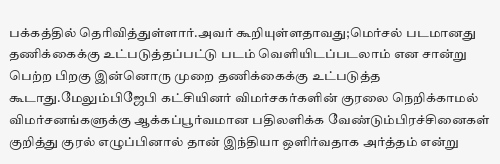பக்கத்தில் தெரிவித்துள்ளார்.அவர் கூறியுள்ளதாவது;மெர்சல் படமானது தணிக்கைக்கு உட்படுத்தப்பட்டு படம் வெளியிடப்படலாம் என சான்று பெற்ற பிறகு இன்னொரு முறை தணிக்கைக்கு உட்படுத்த கூடாது.மேலும்பிஜேபி கட்சியினர் விமர்சகர்களின் குரலை நெறிக்காமல் விமர்சனங்களுக்கு ஆக்கப்பூர்வமான பதிலளிக்க வேண்டும்பிரச்சினைகள் குறித்து குரல் எழுப்பினால் தான் இந்தியா ஒளிர்வதாக அர்த்தம் என்று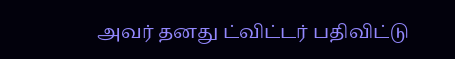அவர் தனது ட்விட்டர் பதிவிட்டு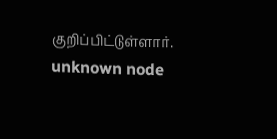குறிப்பிட்டுள்ளார்.
unknown node